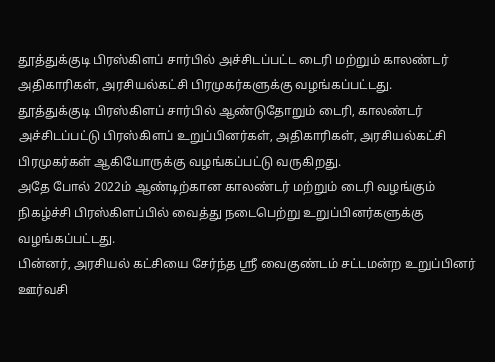தூத்துக்குடி பிரஸ்கிளப் சார்பில் அச்சிடப்பட்ட டைரி மற்றும் காலண்டர் அதிகாரிகள், அரசியல்கட்சி பிரமுகர்களுக்கு வழங்கப்பட்டது.
தூத்துக்குடி பிரஸ்கிளப் சார்பில் ஆண்டுதோறும் டைரி, காலண்டர் அச்சிடப்பட்டு பிரஸ்கிளப் உறுப்பினர்கள், அதிகாரிகள், அரசியல்கட்சி பிரமுகர்கள் ஆகியோருக்கு வழங்கப்பட்டு வருகிறது.
அதே போல் 2022ம் ஆண்டிற்கான காலண்டர் மற்றும் டைரி வழங்கும் நிகழ்ச்சி பிரஸ்கிளப்பில் வைத்து நடைபெற்று உறுப்பினர்களுக்கு வழங்கப்பட்டது.
பின்னர், அரசியல் கட்சியை சேர்ந்த ஸ்ரீ வைகுண்டம் சட்டமன்ற உறுப்பினர் ஊர்வசி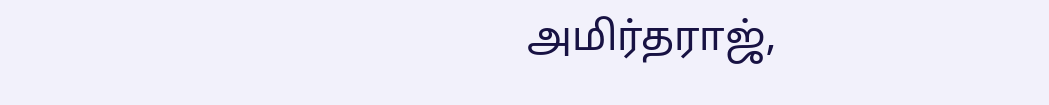அமிர்தராஜ்,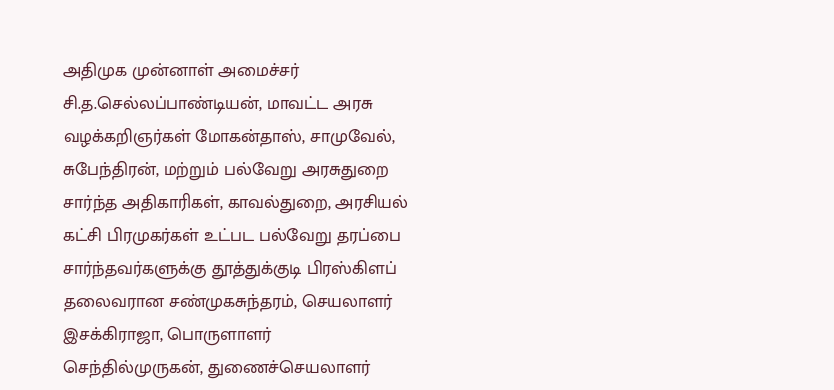அதிமுக முன்னாள் அமைச்சர் சி.த.செல்லப்பாண்டியன், மாவட்ட அரசு வழக்கறிஞர்கள் மோகன்தாஸ், சாமுவேல், சுபேந்திரன், மற்றும் பல்வேறு அரசுதுறை சார்ந்த அதிகாரிகள், காவல்துறை, அரசியல் கட்சி பிரமுகர்கள் உட்பட பல்வேறு தரப்பை சார்ந்தவர்களுக்கு தூத்துக்குடி பிரஸ்கிளப் தலைவரான சண்முகசுந்தரம், செயலாளர் இசக்கிராஜா, பொருளாளர் செந்தில்முருகன், துணைச்செயலாளர்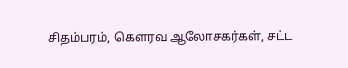சிதம்பரம், கௌரவ ஆலோசகர்கள், சட்ட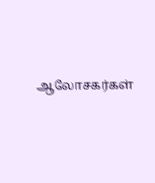ஆலோசகர்கள்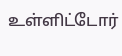உள்ளிட்டோர்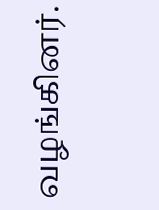வழங்கினர்.